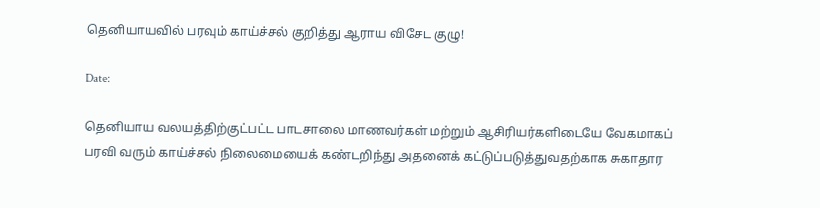தெனியாயவில் பரவும் காய்ச்சல் குறித்து ஆராய விசேட குழு!

Date:

தெனியாய வலயத்திற்குட்பட்ட பாடசாலை மாணவர்கள் மற்றும் ஆசிரியர்களிடையே வேகமாகப் பரவி வரும் காய்ச்சல் நிலைமையைக் கண்டறிந்து அதனைக் கட்டுப்படுத்துவதற்காக சுகாதார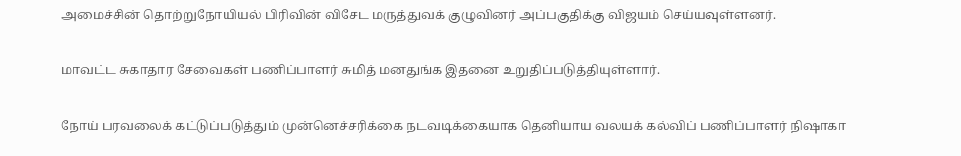அமைச்சின் தொற்றுநோயியல் பிரிவின் விசேட மருத்துவக் குழுவினர் அப்பகுதிக்கு விஜயம் செய்யவுள்ளனர்.

மாவட்ட சுகாதார சேவைகள் பணிப்பாளர் சுமித் மனதுங்க இதனை உறுதிப்படுத்தியுள்ளார்.

நோய் பரவலைக் கட்டுப்படுத்தும் முன்னெச்சரிக்கை நடவடிக்கையாக தெனியாய வலயக் கல்விப் பணிப்பாளர் நிஷாகா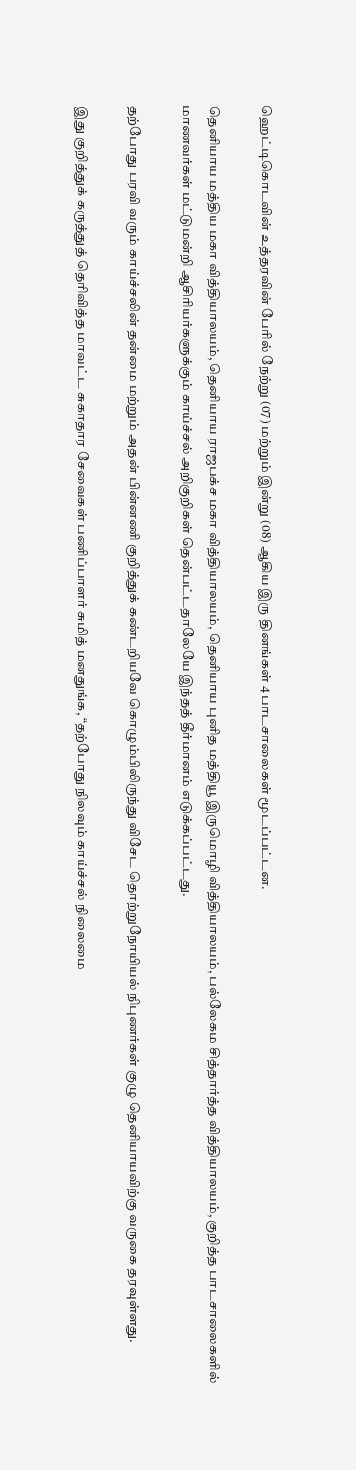ஹெட்டிகொடவின் உத்தரவின் பேரில் நேற்று (07) மற்றும் இன்று (08) ஆகிய இரு தினங்கள் 4 பாடசாலைகள் மூடப்பட்டன.

தெனியாய மத்திய மகா வித்தியாலயம், தெனியாய ராஜபக்ச மகா வித்தியாலயம், தெனியாய புனித மத்தியூ இருமொழி வித்தியாலயம், பல்லேகம சித்தார்த்த வித்தியாலயம், குறித்த பாடசாலைகளில் மாணவர்கள் மட்டுமன்றி ஆசிரியர்களுக்கும் காய்ச்சல் அறிகுறிகள் தென்பட்டதாலேயே இந்தத் தீர்மானம் எடுக்கப்பட்டது.

தற்போது பரவி வரும் காய்ச்சலின் தன்மை மற்றும் அதன் பின்னணி குறித்துக் கண்டறியவே கொழும்பிலிருந்து விசேட தொற்றுநோயியல் நிபுணர்கள் குழு தெனியாயவிற்கு வருகை தரவுள்ளது.

இது குறித்துக் கருத்துத் தெரிவித்த மாவட்ட சுகாதார சேவைகள் பணிப்பாளர் சுமித் மனதுங்க, “தற்போது நிலவும் காய்ச்சல் நிலைமை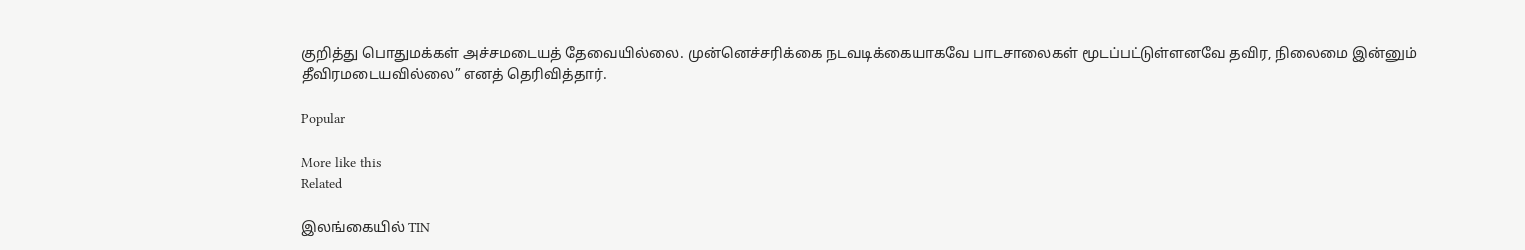குறித்து பொதுமக்கள் அச்சமடையத் தேவையில்லை. முன்னெச்சரிக்கை நடவடிக்கையாகவே பாடசாலைகள் மூடப்பட்டுள்ளனவே தவிர, நிலைமை இன்னும் தீவிரமடையவில்லை” எனத் தெரிவித்தார்.

Popular

More like this
Related

இலங்கையில் TIN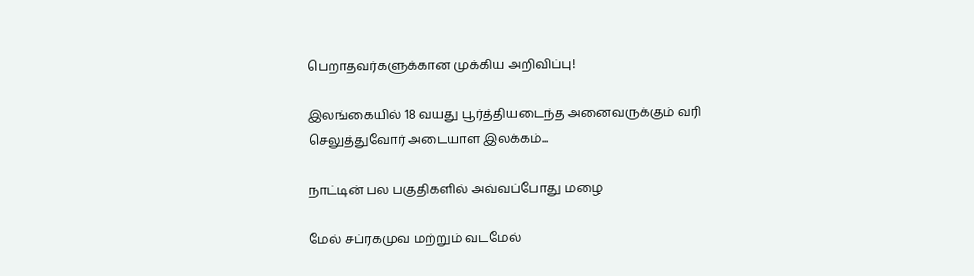பெறாதவர்களுக்கான முக்கிய அறிவிப்பு!

இலங்கையில் 18 வயது பூர்த்தியடைந்த அனைவருக்கும் வரி செலுத்துவோர் அடையாள இலக்கம்...

நாட்டின் பல பகுதிகளில் அவ்வப்போது மழை

மேல் சப்ரகமுவ மற்றும் வடமேல்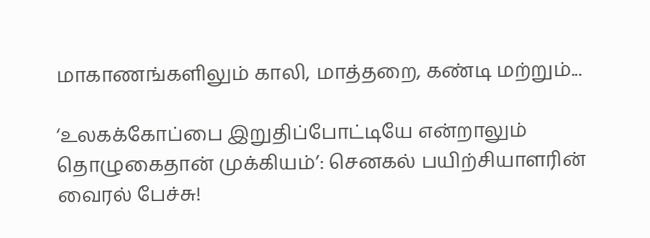மாகாணங்களிலும் காலி, மாத்தறை, கண்டி மற்றும்...

‘உலகக்கோப்பை இறுதிப்போட்டியே என்றாலும் தொழுகைதான் முக்கியம்’: செனகல் பயிற்சியாளரின் வைரல் பேச்சு!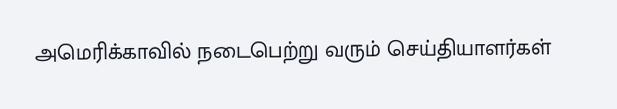அமெரிக்காவில் நடைபெற்று வரும் செய்தியாளர்கள்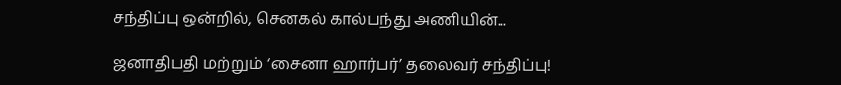சந்திப்பு ஒன்றில், செனகல் கால்பந்து அணியின்...

ஜனாதிபதி மற்றும் ‘சைனா ஹார்பர்’ தலைவர் சந்திப்பு!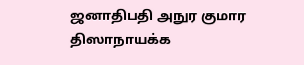ஜனாதிபதி அநுர குமார திஸாநாயக்க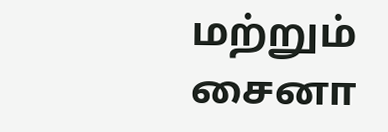மற்றும் சைனா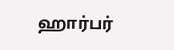ஹார்பர்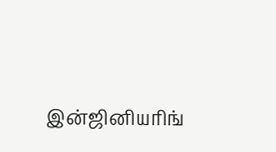இன்ஜினியரிங்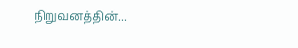நிறுவனத்தின்...